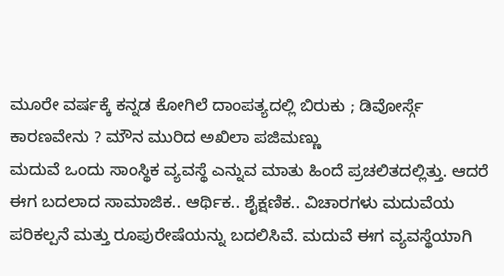ಮೂರೇ ವರ್ಷಕ್ಕೆ ಕನ್ನಡ ಕೋಗಿಲೆ ದಾಂಪತ್ಯದಲ್ಲಿ ಬಿರುಕು ; ಡಿವೋರ್ಸ್ಗೆ ಕಾರಣವೇನು ? ಮೌನ ಮುರಿದ ಅಖಿಲಾ ಪಜಿಮಣ್ಣು
ಮದುವೆ ಒಂದು ಸಾಂಸ್ಥಿಕ ವ್ಯವಸ್ಥೆ ಎನ್ನುವ ಮಾತು ಹಿಂದೆ ಪ್ರಚಲಿತದಲ್ಲಿತ್ತು. ಆದರೆ ಈಗ ಬದಲಾದ ಸಾಮಾಜಿಕ.. ಆರ್ಥಿಕ.. ಶೈಕ್ಷಣಿಕ.. ವಿಚಾರಗಳು ಮದುವೆಯ ಪರಿಕಲ್ಪನೆ ಮತ್ತು ರೂಪುರೇಷೆಯನ್ನು ಬದಲಿಸಿವೆ. ಮದುವೆ ಈಗ ವ್ಯವಸ್ಥೆಯಾಗಿ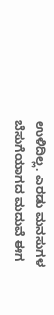ಉಳಿದಿಲ್ಲ. ಎರಡು ಮನಸುಗಳ ಬೆಸುಗೆಯಾಗದ ಮದುವೆ ಈಗ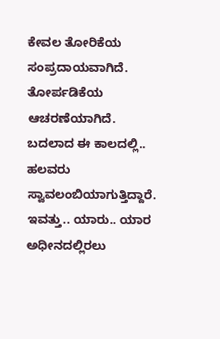ಕೇವಲ ತೋರಿಕೆಯ ಸಂಪ್ರದಾಯವಾಗಿದೆ. ತೋರ್ಪಡಿಕೆಯ ಆಚರಣೆಯಾಗಿದೆ.
ಬದಲಾದ ಈ ಕಾಲದಲ್ಲಿ.. ಹಲವರು ಸ್ವಾವಲಂಬಿಯಾಗುತ್ತಿದ್ದಾರೆ. ಇವತ್ತು.. ಯಾರು.. ಯಾರ ಅಧೀನದಲ್ಲಿರಲು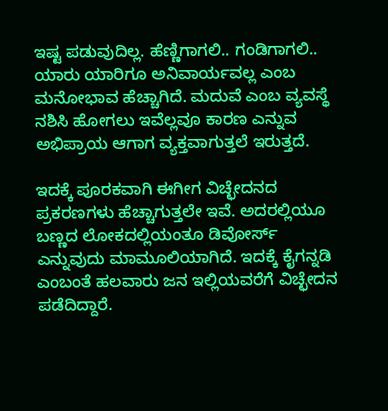ಇಷ್ಟ ಪಡುವುದಿಲ್ಲ. ಹೆಣ್ಣಿಗಾಗಲಿ.. ಗಂಡಿಗಾಗಲಿ.. ಯಾರು ಯಾರಿಗೂ ಅನಿವಾರ್ಯವಲ್ಲ ಎಂಬ ಮನೋಭಾವ ಹೆಚ್ಚಾಗಿದೆ. ಮದುವೆ ಎಂಬ ವ್ಯವಸ್ಥೆ ನಶಿಸಿ ಹೋಗಲು ಇವೆಲ್ಲವೂ ಕಾರಣ ಎನ್ನುವ ಅಭಿಪ್ರಾಯ ಆಗಾಗ ವ್ಯಕ್ತವಾಗುತ್ತಲೆ ಇರುತ್ತದೆ.

ಇದಕ್ಕೆ ಪೂರಕವಾಗಿ ಈಗೀಗ ವಿಚ್ಛೇದನದ ಪ್ರಕರಣಗಳು ಹೆಚ್ಚಾಗುತ್ತಲೇ ಇವೆ. ಅದರಲ್ಲಿಯೂ ಬಣ್ಣದ ಲೋಕದಲ್ಲಿಯಂತೂ ಡಿವೋರ್ಸ್ ಎನ್ನುವುದು ಮಾಮೂಲಿಯಾಗಿದೆ. ಇದಕ್ಕೆ ಕೈಗನ್ನಡಿ ಎಂಬಂತೆ ಹಲವಾರು ಜನ ಇಲ್ಲಿಯವರೆಗೆ ವಿಚ್ಛೇದನ ಪಡೆದಿದ್ದಾರೆ.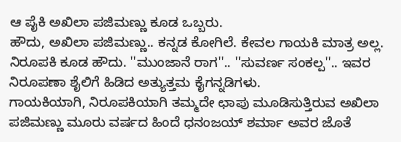ಆ ಪೈಕಿ ಅಖಿಲಾ ಪಜಿಮಣ್ಣು ಕೂಡ ಒಬ್ಬರು.
ಹೌದು, ಅಖಿಲಾ ಪಜಿಮಣ್ಣು.. ಕನ್ನಡ ಕೋಗಿಲೆ. ಕೇವಲ ಗಾಯಕಿ ಮಾತ್ರ ಅಲ್ಲ. ನಿರೂಪಕಿ ಕೂಡ ಹೌದು. ''ಮುಂಜಾನೆ ರಾಗ''.. ''ಸುವರ್ಣ ಸಂಕಲ್ಪ''.. ಇವರ ನಿರೂಪಣಾ ಶೈಲಿಗೆ ಹಿಡಿದ ಅತ್ಯುತ್ತಮ ಕೈಗನ್ನಡಿಗಳು.
ಗಾಯಕಿಯಾಗಿ, ನಿರೂಪಕಿಯಾಗಿ ತಮ್ಮದೇ ಛಾಪು ಮೂಡಿಸುತ್ತಿರುವ ಅಖಿಲಾ ಪಜಿಮಣ್ಣು ಮೂರು ವರ್ಷದ ಹಿಂದೆ ಧನಂಜಯ್ ಶರ್ಮಾ ಅವರ ಜೊತೆ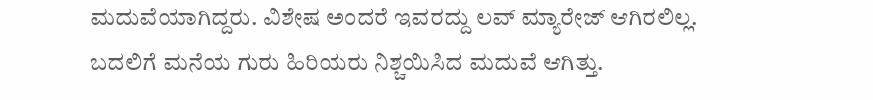ಮದುವೆಯಾಗಿದ್ದರು. ವಿಶೇಷ ಅಂದರೆ ಇವರದ್ದು ಲವ್ ಮ್ಯಾರೇಜ್ ಆಗಿರಲಿಲ್ಲ. ಬದಲಿಗೆ ಮನೆಯ ಗುರು ಹಿರಿಯರು ನಿಶ್ಚಯಿಸಿದ ಮದುವೆ ಆಗಿತ್ತು.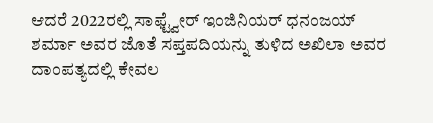ಆದರೆ 2022ರಲ್ಲಿ ಸಾಫ್ಟ್ವೇರ್ ಇಂಜಿನಿಯರ್ ಧನಂಜಯ್ ಶರ್ಮಾ ಅವರ ಜೊತೆ ಸಪ್ತಪದಿಯನ್ನು ತುಳಿದ ಅಖಿಲಾ ಅವರ ದಾಂಪತ್ಯದಲ್ಲಿ ಕೇವಲ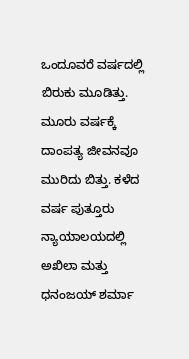ಒಂದೂವರೆ ವರ್ಷದಲ್ಲಿ ಬಿರುಕು ಮೂಡಿತ್ತು. ಮೂರು ವರ್ಷಕ್ಕೆ ದಾಂಪತ್ಯ ಜೀವನವೂ ಮುರಿದು ಬಿತ್ತು. ಕಳೆದ ವರ್ಷ ಪುತ್ತೂರು ನ್ಯಾಯಾಲಯದಲ್ಲಿ ಅಖಿಲಾ ಮತ್ತು ಧನಂಜಯ್ ಶರ್ಮಾ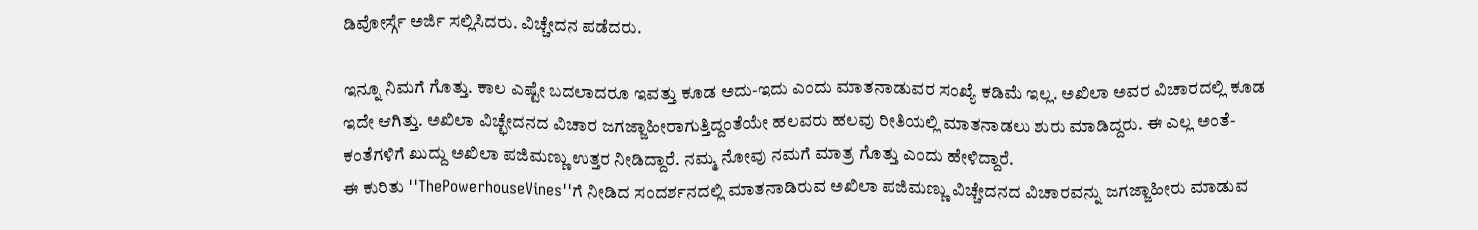ಡಿವೋರ್ಸ್ಗೆ ಅರ್ಜಿ ಸಲ್ಲಿಸಿದರು. ವಿಚ್ಚೇದನ ಪಡೆದರು.

ಇನ್ನೂ ನಿಮಗೆ ಗೊತ್ತು. ಕಾಲ ಎಷ್ಟೇ ಬದಲಾದರೂ ಇವತ್ತು ಕೂಡ ಅದು-ಇದು ಎಂದು ಮಾತನಾಡುವರ ಸಂಖ್ಯೆ ಕಡಿಮೆ ಇಲ್ಲ. ಅಖಿಲಾ ಅವರ ವಿಚಾರದಲ್ಲಿ ಕೂಡ ಇದೇ ಆಗಿತ್ತು. ಅಖಿಲಾ ವಿಚ್ಛೇದನದ ವಿಚಾರ ಜಗಜ್ಜಾಹೀರಾಗುತ್ತಿದ್ದಂತೆಯೇ ಹಲವರು ಹಲವು ರೀತಿಯಲ್ಲಿ ಮಾತನಾಡಲು ಶುರು ಮಾಡಿದ್ದರು. ಈ ಎಲ್ಲ ಅಂತೆ-ಕಂತೆಗಳಿಗೆ ಖುದ್ದು ಅಖಿಲಾ ಪಜಿಮಣ್ಣು ಉತ್ತರ ನೀಡಿದ್ದಾರೆ. ನಮ್ಮ ನೋವು ನಮಗೆ ಮಾತ್ರ ಗೊತ್ತು ಎಂದು ಹೇಳಿದ್ದಾರೆ.
ಈ ಕುರಿತು ''ThePowerhouseVines''ಗೆ ನೀಡಿದ ಸಂದರ್ಶನದಲ್ಲಿ ಮಾತನಾಡಿರುವ ಅಖಿಲಾ ಪಜಿಮಣ್ಣು ವಿಚ್ಚೇದನದ ವಿಚಾರವನ್ನು ಜಗಜ್ಜಾಹೀರು ಮಾಡುವ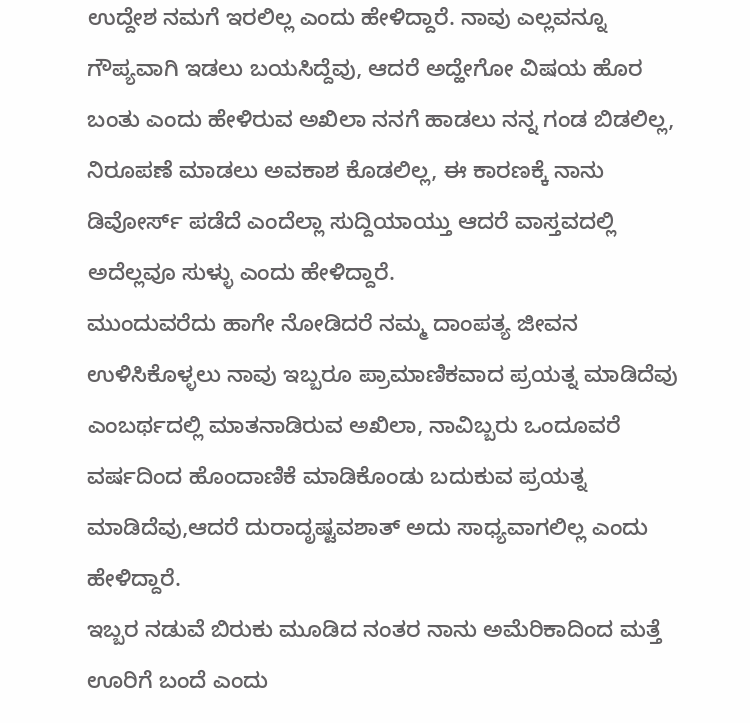ಉದ್ದೇಶ ನಮಗೆ ಇರಲಿಲ್ಲ ಎಂದು ಹೇಳಿದ್ದಾರೆ. ನಾವು ಎಲ್ಲವನ್ನೂ ಗೌಪ್ಯವಾಗಿ ಇಡಲು ಬಯಸಿದ್ದೆವು, ಆದರೆ ಅದ್ಹೇಗೋ ವಿಷಯ ಹೊರ ಬಂತು ಎಂದು ಹೇಳಿರುವ ಅಖಿಲಾ ನನಗೆ ಹಾಡಲು ನನ್ನ ಗಂಡ ಬಿಡಲಿಲ್ಲ, ನಿರೂಪಣೆ ಮಾಡಲು ಅವಕಾಶ ಕೊಡಲಿಲ್ಲ, ಈ ಕಾರಣಕ್ಕೆ ನಾನು ಡಿವೋರ್ಸ್ ಪಡೆದೆ ಎಂದೆಲ್ಲಾ ಸುದ್ದಿಯಾಯ್ತು ಆದರೆ ವಾಸ್ತವದಲ್ಲಿ ಅದೆಲ್ಲವೂ ಸುಳ್ಳು ಎಂದು ಹೇಳಿದ್ದಾರೆ.
ಮುಂದುವರೆದು ಹಾಗೇ ನೋಡಿದರೆ ನಮ್ಮ ದಾಂಪತ್ಯ ಜೀವನ ಉಳಿಸಿಕೊಳ್ಳಲು ನಾವು ಇಬ್ಬರೂ ಪ್ರಾಮಾಣಿಕವಾದ ಪ್ರಯತ್ನ ಮಾಡಿದೆವು ಎಂಬರ್ಥದಲ್ಲಿ ಮಾತನಾಡಿರುವ ಅಖಿಲಾ, ನಾವಿಬ್ಬರು ಒಂದೂವರೆ ವರ್ಷದಿಂದ ಹೊಂದಾಣಿಕೆ ಮಾಡಿಕೊಂಡು ಬದುಕುವ ಪ್ರಯತ್ನ ಮಾಡಿದೆವು,ಆದರೆ ದುರಾದೃಷ್ಟವಶಾತ್ ಅದು ಸಾಧ್ಯವಾಗಲಿಲ್ಲ ಎಂದು ಹೇಳಿದ್ದಾರೆ.
ಇಬ್ಬರ ನಡುವೆ ಬಿರುಕು ಮೂಡಿದ ನಂತರ ನಾನು ಅಮೆರಿಕಾದಿಂದ ಮತ್ತೆ ಊರಿಗೆ ಬಂದೆ ಎಂದು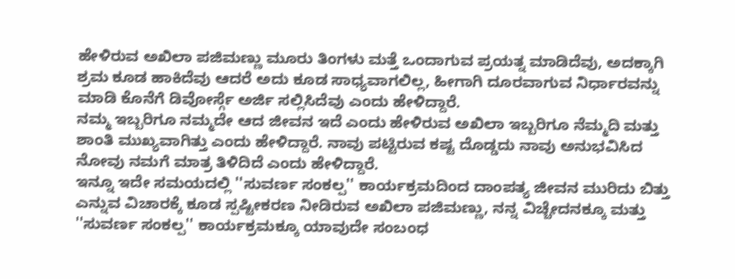ಹೇಳಿರುವ ಅಖಿಲಾ ಪಜಿಮಣ್ಣು ಮೂರು ತಿಂಗಳು ಮತ್ತೆ ಒಂದಾಗುವ ಪ್ರಯತ್ನ ಮಾಡಿದೆವು, ಅದಕ್ಕಾಗಿ ಶ್ರಮ ಕೂಡ ಹಾಕಿದೆವು ಆದರೆ ಅದು ಕೂಡ ಸಾಧ್ಯವಾಗಲಿಲ್ಲ, ಹೀಗಾಗಿ ದೂರವಾಗುವ ನಿರ್ಧಾರವನ್ನು ಮಾಡಿ ಕೊನೆಗೆ ಡಿವೋರ್ಸ್ಗೆ ಅರ್ಜಿ ಸಲ್ಲಿಸಿದೆವು ಎಂದು ಹೇಳಿದ್ದಾರೆ.
ನಮ್ಮ ಇಬ್ಬರಿಗೂ ನಮ್ಮದೇ ಆದ ಜೀವನ ಇದೆ ಎಂದು ಹೇಳಿರುವ ಅಖಿಲಾ ಇಬ್ಬರಿಗೂ ನೆಮ್ಮದಿ ಮತ್ತು ಶಾಂತಿ ಮುಖ್ಯವಾಗಿತ್ತು ಎಂದು ಹೇಳಿದ್ದಾರೆ. ನಾವು ಪಟ್ಟಿರುವ ಕಷ್ಟ ದೊಡ್ಡದು ನಾವು ಅನುಭವಿಸಿದ ನೋವು ನಮಗೆ ಮಾತ್ರ ತಿಳಿದಿದೆ ಎಂದು ಹೇಳಿದ್ದಾರೆ.
ಇನ್ನೂ ಇದೇ ಸಮಯದಲ್ಲಿ ''ಸುವರ್ಣ ಸಂಕಲ್ಪ'' ಕಾರ್ಯಕ್ರಮದಿಂದ ದಾಂಪತ್ಯ ಜೀವನ ಮುರಿದು ಬಿತ್ತು ಎನ್ನುವ ವಿಚಾರಕ್ಕೆ ಕೂಡ ಸ್ಪಷ್ಟೀಕರಣ ನೀಡಿರುವ ಅಖಿಲಾ ಪಜಿಮಣ್ಣು, ನನ್ನ ವಿಚ್ಚೇದನಕ್ಕೂ ಮತ್ತು ''ಸುವರ್ಣ ಸಂಕಲ್ಪ'' ಕಾರ್ಯಕ್ರಮಕ್ಕೂ ಯಾವುದೇ ಸಂಬಂಧ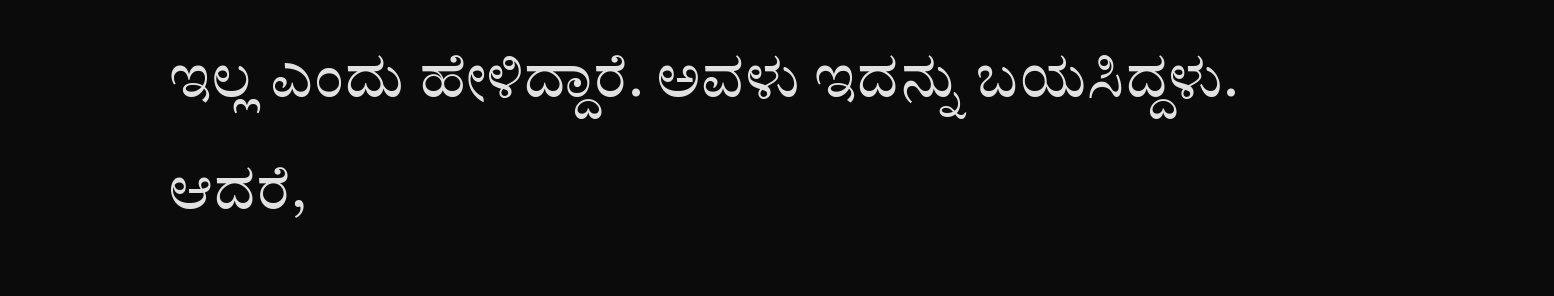ಇಲ್ಲ ಎಂದು ಹೇಳಿದ್ದಾರೆ. ಅವಳು ಇದನ್ನು ಬಯಸಿದ್ದಳು. ಆದರೆ,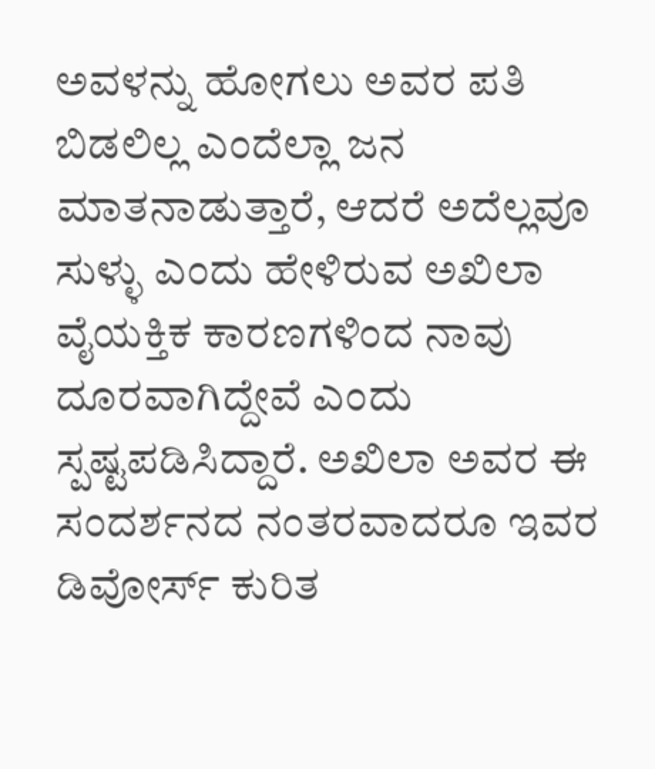ಅವಳನ್ನು ಹೋಗಲು ಅವರ ಪತಿ ಬಿಡಲಿಲ್ಲ ಎಂದೆಲ್ಲಾ ಜನ ಮಾತನಾಡುತ್ತಾರೆ, ಆದರೆ ಅದೆಲ್ಲವೂ ಸುಳ್ಳು ಎಂದು ಹೇಳಿರುವ ಅಖಿಲಾ ವೈಯಕ್ತಿಕ ಕಾರಣಗಳಿಂದ ನಾವು ದೂರವಾಗಿದ್ದೇವೆ ಎಂದು ಸ್ಪಷ್ಟಪಡಿಸಿದ್ದಾರೆ. ಅಖಿಲಾ ಅವರ ಈ ಸಂದರ್ಶನದ ನಂತರವಾದರೂ ಇವರ ಡಿವೋರ್ಸ್ ಕುರಿತ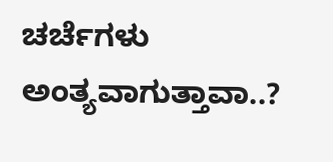ಚರ್ಚೆಗಳು ಅಂತ್ಯವಾಗುತ್ತಾವಾ..?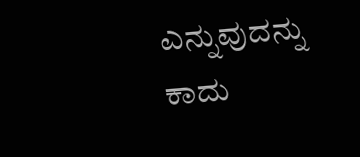ಎನ್ನುವುದನ್ನು ಕಾದು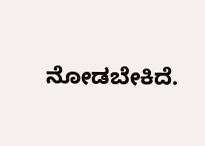ನೋಡಬೇಕಿದೆ.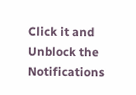Click it and Unblock the Notifications